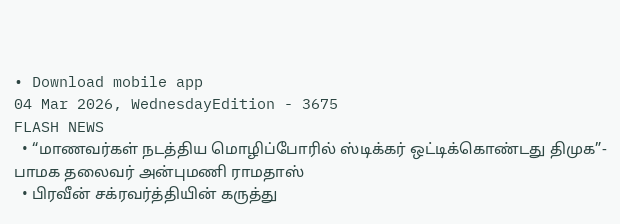• Download mobile app
04 Mar 2026, WednesdayEdition - 3675
FLASH NEWS
  • “மாணவர்கள் நடத்திய மொழிப்போரில் ஸ்டிக்கர் ஒட்டிக்கொண்டது திமுக”- பாமக தலைவர் அன்புமணி ராமதாஸ்
  • பிரவீன் சக்ரவர்த்தியின் கருத்து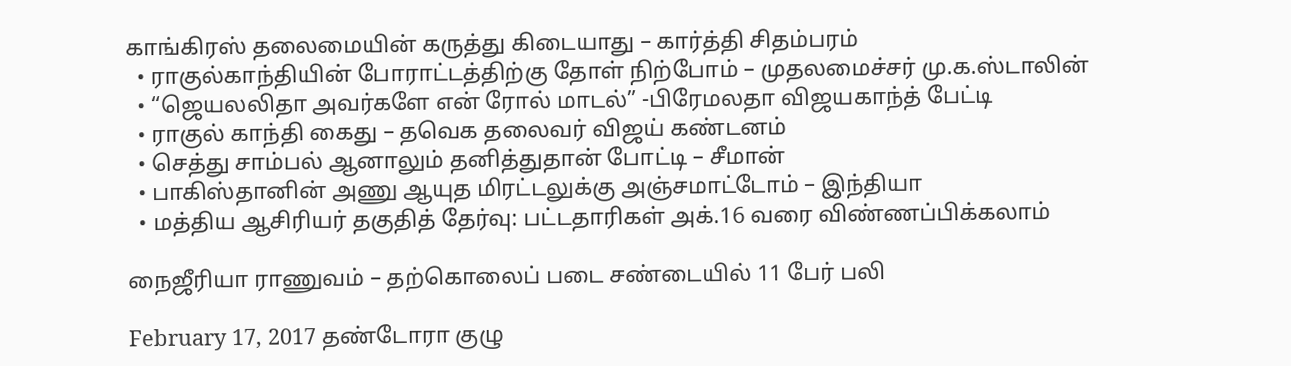காங்கிரஸ் தலைமையின் கருத்து கிடையாது – கார்த்தி சிதம்பரம்
  • ராகுல்காந்தியின் போராட்டத்திற்கு தோள் நிற்போம் – முதலமைச்சர் மு.க.ஸ்டாலின்
  • “ஜெயலலிதா அவர்களே என் ரோல் மாடல்” -பிரேமலதா விஜயகாந்த் பேட்டி
  • ராகுல் காந்தி கைது – தவெக தலைவர் விஜய் கண்டனம்
  • செத்து சாம்பல் ஆனாலும் தனித்துதான் போட்டி – சீமான்
  • பாகிஸ்தானின் அணு ஆயுத மிரட்டலுக்கு அஞ்சமாட்டோம் – இந்தியா
  • மத்திய ஆசிரியர் தகுதித் தேர்வு: பட்டதாரிகள் அக்.16 வரை விண்ணப்பிக்கலாம்

நைஜீரியா ராணுவம் – தற்கொலைப் படை சண்டையில் 11 பேர் பலி

February 17, 2017 தண்டோரா குழு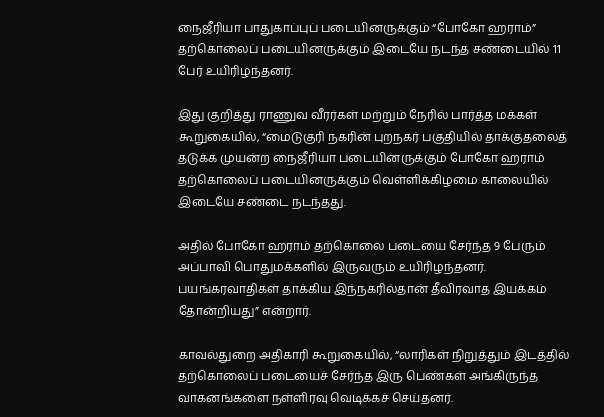நைஜீரியா பாதுகாப்புப் படையினருக்கும் “போகோ ஹராம்” தற்கொலைப் படையினருக்கும் இடையே நடந்த சண்டையில் 11 பேர் உயிரிழந்தனர்.

இது குறித்து ராணுவ வீரர்கள் மற்றும் நேரில் பார்த்த மக்கள் கூறுகையில், “மைடுகுரி நகரின் புறநகர் பகுதியில் தாக்குதலைத் தடுக்க முயன்ற நைஜீரியா படையினருக்கும் போகோ ஹராம் தற்கொலைப் படையினருக்கும் வெள்ளிக்கிழமை காலையில் இடையே சண்டை நடந்தது.

அதில் போகோ ஹராம் தற்கொலை படையை சேர்ந்த 9 பேரும் அப்பாவி பொதுமக்களில் இருவரும் உயிரிழந்தனர். பயங்கரவாதிகள் தாக்கிய இந்நகரில்தான் தீவிரவாத இயக்கம் தோன்றியது” என்றார்.

காவல்துறை அதிகாரி கூறுகையில், “லாரிகள் நிறுத்தும் இடத்தில் தற்கொலைப் படையைச் சேர்ந்த இரு பெண்கள் அங்கிருந்த வாகனங்களை நள்ளிரவு வெடிக்கச் செய்தனர்.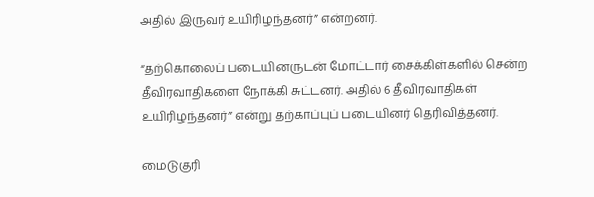அதில் இருவர் உயிரிழந்தனர்” என்றனர்.

“தற்கொலைப் படையினருடன் மோட்டார் சைக்கிள்களில் சென்ற தீவிரவாதிகளை நோக்கி சுட்டனர். அதில் 6 தீவிரவாதிகள் உயிரிழந்தனர்” என்று தற்காப்புப் படையினர் தெரிவித்தனர்.

மைடுகுரி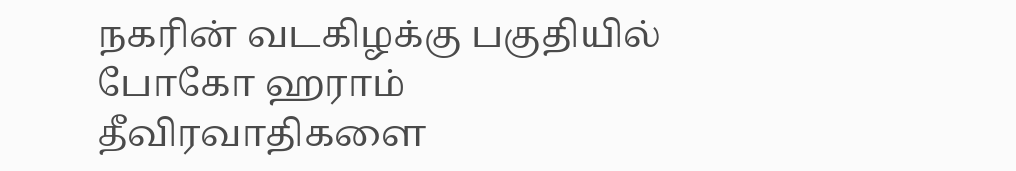நகரின் வடகிழக்கு பகுதியில் போகோ ஹராம் தீவிரவாதிகளை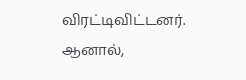விரட்டிவிட்டனர். ஆனால்,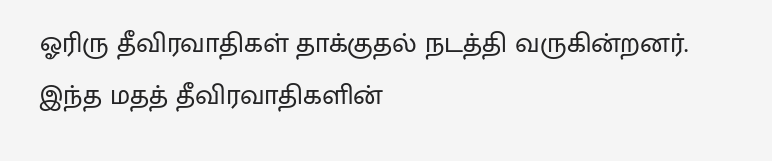ஓரிரு தீவிரவாதிகள் தாக்குதல் நடத்தி வருகின்றனர். இந்த மதத் தீவிரவாதிகளின்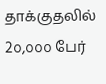தாக்குதலில் 2௦,௦௦௦ பேர்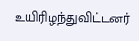உயிரிழந்துவிட்டனர்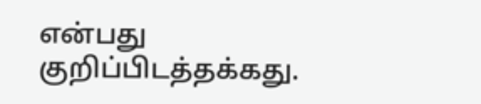என்பது குறிப்பிடத்தக்கது.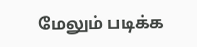மேலும் படிக்க